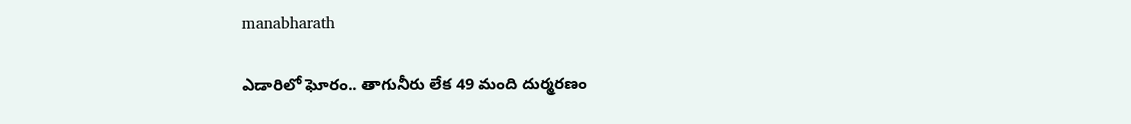manabharath

ఎడారిలో ఘోరం.. తాగునీరు లేక 49 మంది దుర్మరణం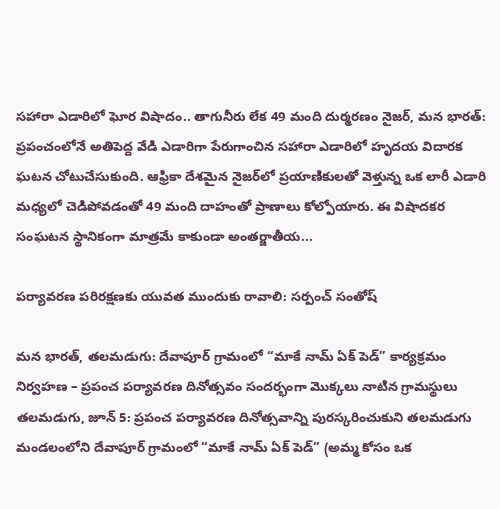సహారా ఎడారిలో ఘోర విషాదం.. తాగునీరు లేక 49 మంది దుర్మరణం నైజర్, మన భారత్: ప్రపంచంలోనే అతిపెద్ద వేడి ఎడారిగా పేరుగాంచిన సహారా ఎడారిలో హృదయ విదారక ఘటన చోటుచేసుకుంది. ఆఫ్రికా దేశమైన నైజర్‌లో ప్రయాణికులతో వెళ్తున్న ఒక లారీ ఎడారి మధ్యలో చెడిపోవడంతో 49 మంది దాహంతో ప్రాణాలు కోల్పోయారు. ఈ విషాదకర సంఘటన స్థానికంగా మాత్రమే కాకుండా అంతర్జాతీయ...

పర్యావరణ పరిరక్షణకు యువత ముందుకు రావాలి: సర్పంచ్ సంతోష్

మన భారత్, తలమడుగు: దేవాపూర్ గ్రామంలో “మాకే నామ్ ఏక్ పెడ్” కార్యక్రమం నిర్వహణ – ప్రపంచ పర్యావరణ దినోత్సవం సందర్భంగా మొక్కలు నాటిన గ్రామస్థులు తలమడుగు, జూన్ 5: ప్రపంచ పర్యావరణ దినోత్సవాన్ని పురస్కరించుకుని తలమడుగు మండలంలోని దేవాపూర్ గ్రామంలో “మాకే నామ్ ఏక్ పెడ్” (అమ్మ కోసం ఒక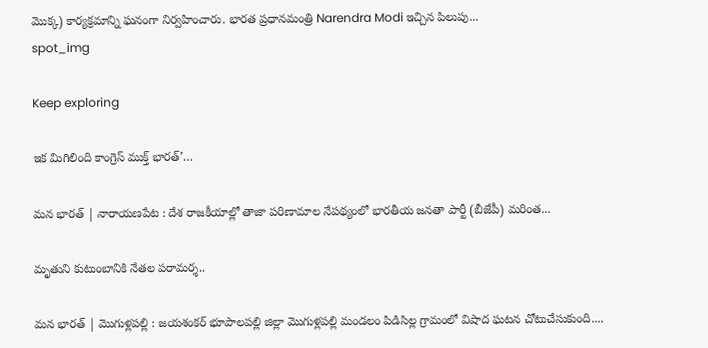మొక్క) కార్యక్రమాన్ని ఘనంగా నిర్వహించారు. భారత ప్రధానమంత్రి Narendra Modi ఇచ్చిన పిలుపు...
spot_img

Keep exploring

ఇక మిగిలింది కాంగ్రెస్ ముక్త్ భారత్’…

మన భారత్ | నారాయణపేట : దేశ రాజకీయాల్లో తాజా పరిణామాల నేపథ్యంలో భారతీయ జనతా పార్టీ (బీజేపీ) మరింత...

మృతుని కుటుంబానికి నేతల పరామర్శ..

మన భారత్ | మొగుళ్లపల్లి : జయశంకర్ భూపాలపల్లి జిల్లా మొగుళ్లపల్లి మండలం పిడిసిల్ల గ్రామంలో విషాద ఘటన చోటుచేసుకుంది....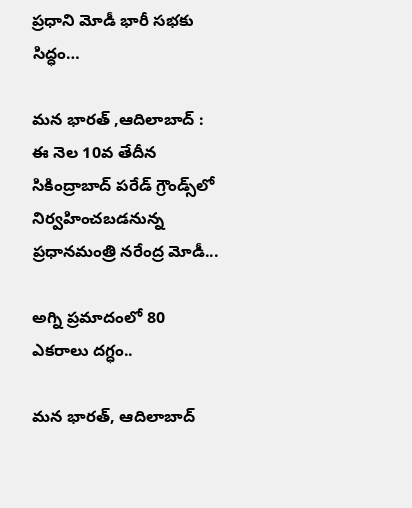ప్రధాని మోడీ భారీ సభకు సిద్ధం…

మన భారత్ ,ఆదిలాబాద్ : ఈ నెల 10వ తేదీన సికింద్రాబాద్ పరేడ్ గ్రౌండ్స్‌లో నిర్వహించబడనున్న ప్రధానమంత్రి నరేంద్ర మోడీ...

అగ్ని ప్రమాదంలో 80 ఎకరాలు దగ్ధం..

మన భారత్, ఆదిలాబాద్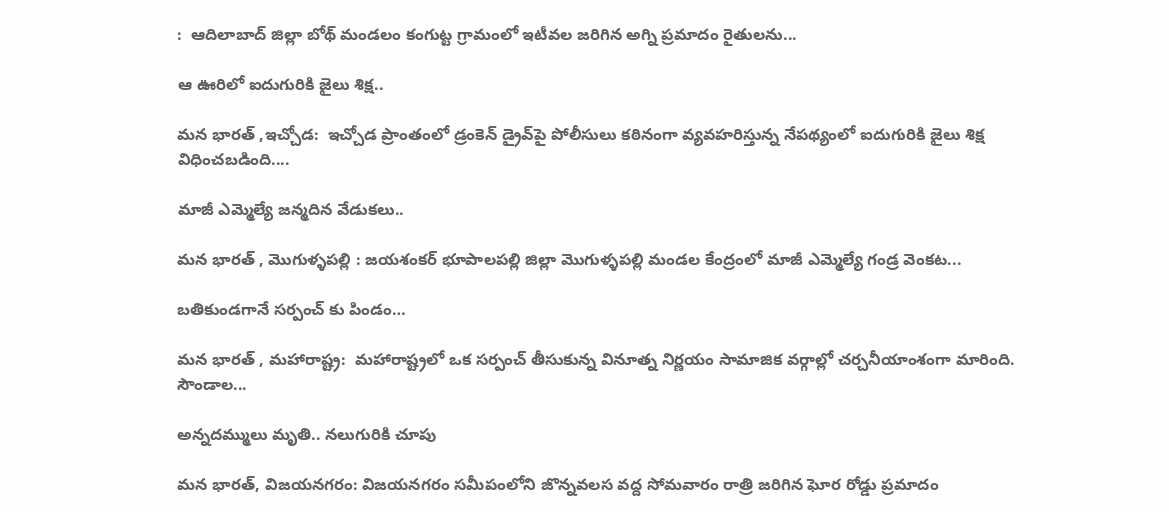:  ఆదిలాబాద్ జిల్లా బోథ్ మండలం కంగుట్ట గ్రామంలో ఇటీవల జరిగిన అగ్ని ప్రమాదం రైతులను...

ఆ ఊరిలో ఐదుగురికి జైలు శిక్ష..

మన భారత్ ,ఇచ్చోడ:  ఇచ్చోడ ప్రాంతంలో డ్రంకెన్ డ్రైవ్‌పై పోలీసులు కఠినంగా వ్యవహరిస్తున్న నేపథ్యంలో ఐదుగురికి జైలు శిక్ష విధించబడింది....

మాజీ ఎమ్మెల్యే జన్మదిన వేడుకలు..

మన భారత్ , మొగుళ్ళపల్లి : జయశంకర్ భూపాలపల్లి జిల్లా మొగుళ్ళపల్లి మండల కేంద్రంలో మాజీ ఎమ్మెల్యే గండ్ర వెంకట...

బతికుండగానే సర్పంచ్ కు పిండం…

మన భారత్ , మహారాష్ట్ర:  మహారాష్ట్రలో ఒక సర్పంచ్ తీసుకున్న వినూత్న నిర్ణయం సామాజిక వర్గాల్లో చర్చనీయాంశంగా మారింది. సౌండాల...

అన్నదమ్ములు మృతి.. నలుగురికి చూపు

మన భారత్, విజయనగరం: విజయనగరం సమీపంలోని జొన్నవలస వద్ద సోమవారం రాత్రి జరిగిన ఘోర రోడ్డు ప్రమాదం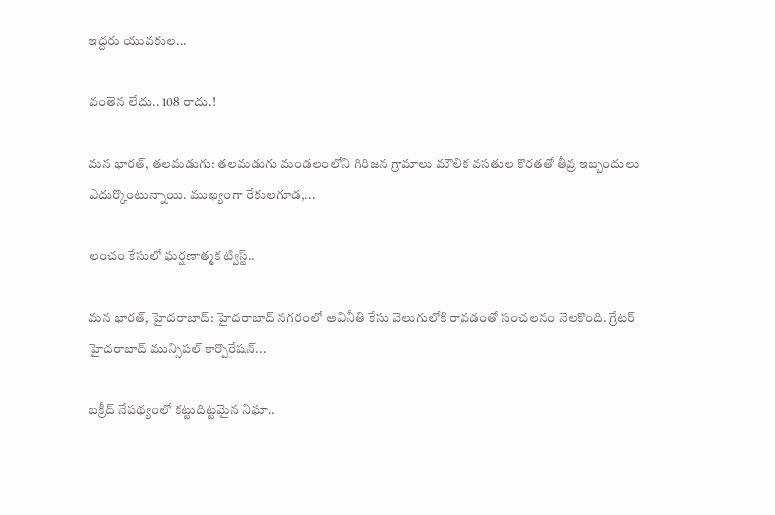ఇద్దరు యువకుల...

వంతెన లేదు.. 108 రాదు.!

మన భారత్, తలమడుగు: తలమడుగు మండలంలోని గిరిజన గ్రామాలు మౌలిక వసతుల కొరతతో తీవ్ర ఇబ్బందులు ఎదుర్కొంటున్నాయి. ముఖ్యంగా రేకులగూడ,...

లంచం కేసులో ఘర్షణాత్మక ట్విస్ట్..

మన భారత్, హైదరాబాద్: హైదరాబాద్ నగరంలో అవినీతి కేసు వెలుగులోకి రావడంతో సంచలనం నెలకొంది. గ్రేటర్ హైదరాబాద్ మున్సిపల్ కార్పొరేషన్...

బక్రీద్ నేపథ్యంలో కట్టుదిట్టమైన నిఘా..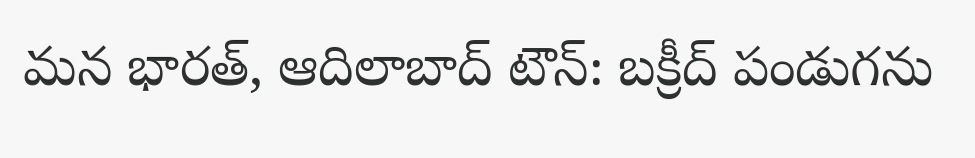మన భారత్, ఆదిలాబాద్ టౌన్: బక్రీద్ పండుగను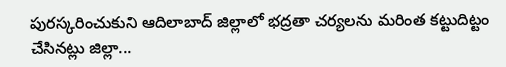పురస్కరించుకుని ఆదిలాబాద్ జిల్లాలో భద్రతా చర్యలను మరింత కట్టుదిట్టం చేసినట్లు జిల్లా...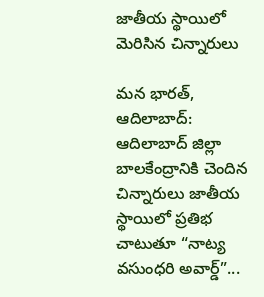జాతీయ స్థాయిలో మెరిసిన చిన్నారులు

మన భారత్, ఆదిలాబాద్: ఆదిలాబాద్ జిల్లా బాలకేంద్రానికి చెందిన చిన్నారులు జాతీయ స్థాయిలో ప్రతిభ చాటుతూ “నాట్య వసుంధరి అవార్డ్”...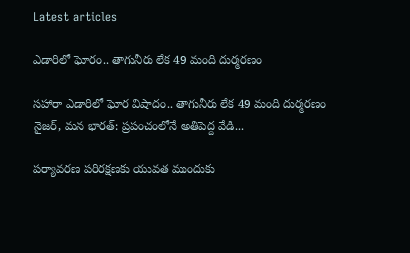Latest articles

ఎడారిలో ఘోరం.. తాగునీరు లేక 49 మంది దుర్మరణం

సహారా ఎడారిలో ఘోర విషాదం.. తాగునీరు లేక 49 మంది దుర్మరణం నైజర్, మన భారత్: ప్రపంచంలోనే అతిపెద్ద వేడి...

పర్యావరణ పరిరక్షణకు యువత ముందుకు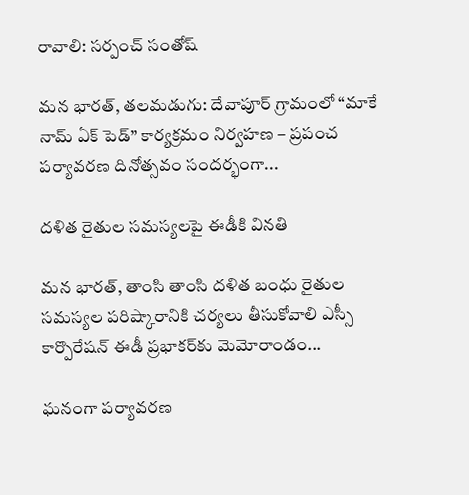రావాలి: సర్పంచ్ సంతోష్

మన భారత్, తలమడుగు: దేవాపూర్ గ్రామంలో “మాకే నామ్ ఏక్ పెడ్” కార్యక్రమం నిర్వహణ – ప్రపంచ పర్యావరణ దినోత్సవం సందర్భంగా...

దళిత రైతుల సమస్యలపై ఈడీకి వినతి

మన భారత్, తాంసి తాంసి దళిత బంధు రైతుల సమస్యల పరిష్కారానికి చర్యలు తీసుకోవాలి ఎస్సీ కార్పొరేషన్ ఈడీ ప్రభాకర్‌కు మెమోరాండం...

ఘనంగా పర్యావరణ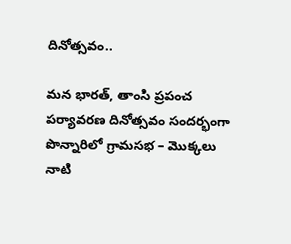దినోత్సవం..

మన భారత్, తాంసి ప్రపంచ పర్యావరణ దినోత్సవం సందర్భంగా పొన్నారిలో గ్రామసభ – మొక్కలు నాటి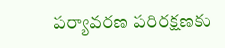పర్యావరణ పరిరక్షణకు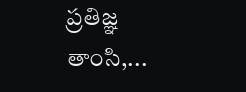ప్రతిజ్ఞ తాంసి,...